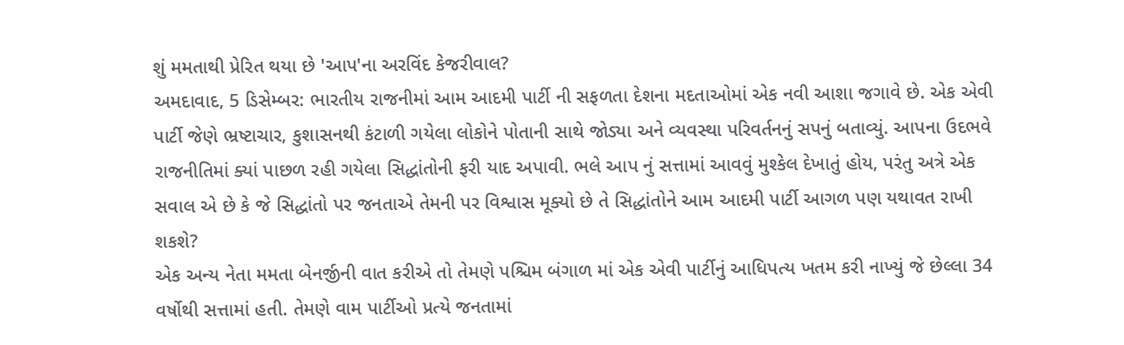શું મમતાથી પ્રેરિત થયા છે 'આપ'ના અરવિંદ કેજરીવાલ?
અમદાવાદ, 5 ડિસેમ્બર: ભારતીય રાજનીમાં આમ આદમી પાર્ટી ની સફળતા દેશના મદતાઓમાં એક નવી આશા જગાવે છે. એક એવી પાર્ટી જેણે ભ્રષ્ટાચાર, કુશાસનથી કંટાળી ગયેલા લોકોને પોતાની સાથે જોડ્યા અને વ્યવસ્થા પરિવર્તનનું સપનું બતાવ્યું. આપના ઉદભવે રાજનીતિમાં ક્યાં પાછળ રહી ગયેલા સિદ્ધાંતોની ફરી યાદ અપાવી. ભલે આપ નું સત્તામાં આવવું મુશ્કેલ દેખાતું હોય, પરંતુ અત્રે એક સવાલ એ છે કે જે સિદ્ધાંતો પર જનતાએ તેમની પર વિશ્વાસ મૂક્યો છે તે સિદ્ધાંતોને આમ આદમી પાર્ટી આગળ પણ યથાવત રાખી શકશે?
એક અન્ય નેતા મમતા બેનર્જીની વાત કરીએ તો તેમણે પશ્ચિમ બંગાળ માં એક એવી પાર્ટીનું આધિપત્ય ખતમ કરી નાખ્યું જે છેલ્લા 34 વર્ષોથી સત્તામાં હતી. તેમણે વામ પાર્ટીઓ પ્રત્યે જનતામાં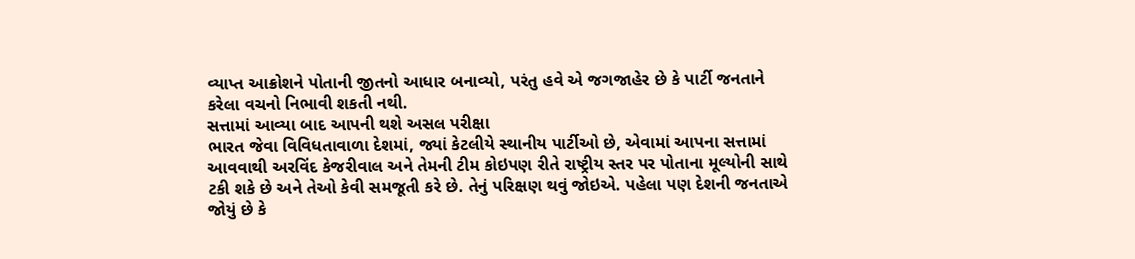વ્યાપ્ત આક્રોશને પોતાની જીતનો આધાર બનાવ્યો, પરંતુ હવે એ જગજાહેર છે કે પાર્ટી જનતાને કરેલા વચનો નિભાવી શકતી નથી.
સત્તામાં આવ્યા બાદ આપની થશે અસલ પરીક્ષા
ભારત જેવા વિવિધતાવાળા દેશમાં, જ્યાં કેટલીયે સ્થાનીય પાર્ટીઓ છે, એવામાં આપના સત્તામાં આવવાથી અરવિંદ કેજરીવાલ અને તેમની ટીમ કોઇપણ રીતે રાષ્ટ્રીય સ્તર પર પોતાના મૂલ્યોની સાથે ટકી શકે છે અને તેઓ કેવી સમજૂતી કરે છે. તેનું પરિક્ષણ થવું જોઇએ. પહેલા પણ દેશની જનતાએ જોયું છે કે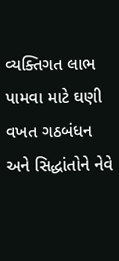વ્યક્તિગત લાભ પામવા માટે ઘણી વખત ગઠબંધન અને સિદ્ધાંતોને નેવે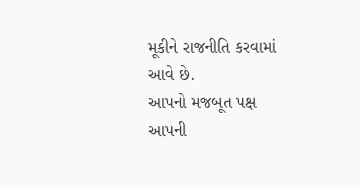મૂકીને રાજનીતિ કરવામાં આવે છે.
આપનો મજબૂત પક્ષ
આપની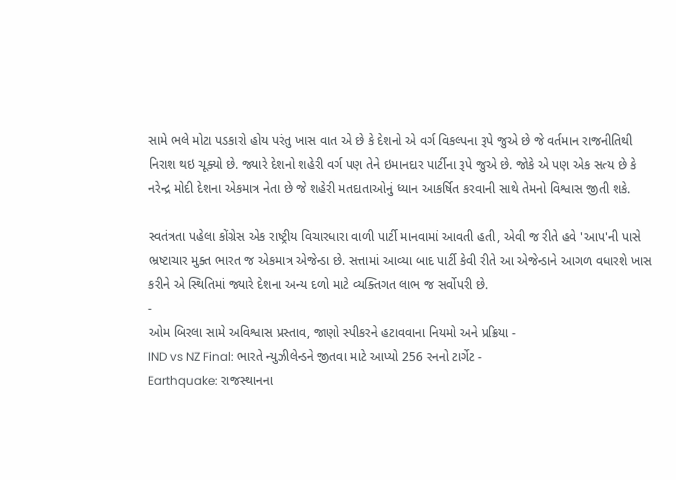સામે ભલે મોટા પડકારો હોય પરંતુ ખાસ વાત એ છે કે દેશનો એ વર્ગ વિકલ્પના રૂપે જુએ છે જે વર્તમાન રાજનીતિથી નિરાશ થઇ ચૂક્યો છે. જ્યારે દેશનો શહેરી વર્ગ પણ તેને ઇમાનદાર પાર્ટીના રૂપે જુએ છે. જોકે એ પણ એક સત્ય છે કે નરેન્દ્ર મોદી દેશના એકમાત્ર નેતા છે જે શહેરી મતદાતાઓનું ધ્યાન આકર્ષિત કરવાની સાથે તેમનો વિશ્વાસ જીતી શકે.

સ્વતંત્રતા પહેલા કોંગ્રેસ એક રાષ્ટ્રીય વિચારધારા વાળી પાર્ટી માનવામાં આવતી હતી, એવી જ રીતે હવે 'આપ'ની પાસે ભ્રષ્ટાચાર મુક્ત ભારત જ એકમાત્ર એજેન્ડા છે. સત્તામાં આવ્યા બાદ પાર્ટી કેવી રીતે આ એજેન્ડાને આગળ વધારશે ખાસ કરીને એ સ્થિતિમાં જ્યારે દેશના અન્ય દળો માટે વ્યક્તિગત લાભ જ સર્વોપરી છે.
-
ઓમ બિરલા સામે અવિશ્વાસ પ્રસ્તાવ, જાણો સ્પીકરને હટાવવાના નિયમો અને પ્રક્રિયા -
IND vs NZ Final: ભારતે ન્યુઝીલેન્ડને જીતવા માટે આપ્યો 256 રનનો ટાર્ગેટ -
Earthquake: રાજસ્થાનના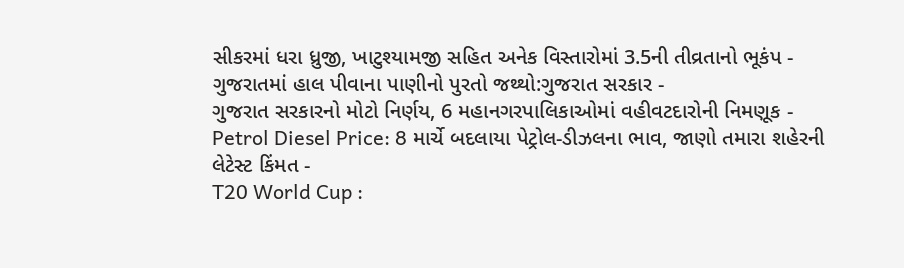સીકરમાં ધરા ધ્રુજી, ખાટુશ્યામજી સહિત અનેક વિસ્તારોમાં 3.5ની તીવ્રતાનો ભૂકંપ -
ગુજરાતમાં હાલ પીવાના પાણીનો પુરતો જથ્થો:ગુજરાત સરકાર -
ગુજરાત સરકારનો મોટો નિર્ણય, 6 મહાનગરપાલિકાઓમાં વહીવટદારોની નિમણૂક -
Petrol Diesel Price: 8 માર્ચે બદલાયા પેટ્રોલ-ડીઝલના ભાવ, જાણો તમારા શહેરની લેટેસ્ટ કિંમત -
T20 World Cup :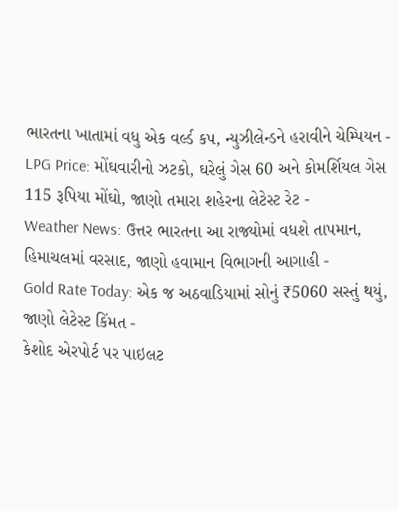ભારતના ખાતામાં વધુ એક વર્લ્ડ કપ, ન્યુઝીલેન્ડને હરાવીને ચેમ્પિયન -
LPG Price: મોંઘવારીનો ઝટકો, ઘરેલું ગેસ 60 અને કોમર્શિયલ ગેસ 115 રૂપિયા મોંઘો, જાણો તમારા શહેરના લેટેસ્ટ રેટ -
Weather News: ઉત્તર ભારતના આ રાજ્યોમાં વધશે તાપમાન, હિમાચલમાં વરસાદ, જાણો હવામાન વિભાગની આગાહી -
Gold Rate Today: એક જ અઠવાડિયામાં સોનું ₹5060 સસ્તું થયું, જાણો લેટેસ્ટ કિંમત -
કેશોદ એરપોર્ટ પર પાઇલટ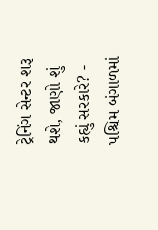ટ્રેનિંગ સેન્ટર શરૂ થશે, જાણો શું કહ્યું સરકારે? -
પશ્ચિમ બંગાળમાં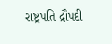રાષ્ટ્રપતિ દ્રૌપદી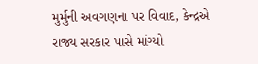મુર્મુની અવગણના પર વિવાદ, કેન્દ્રએ રાજ્ય સરકાર પાસે માંગ્યો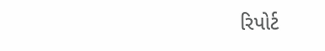રિપોર્ટ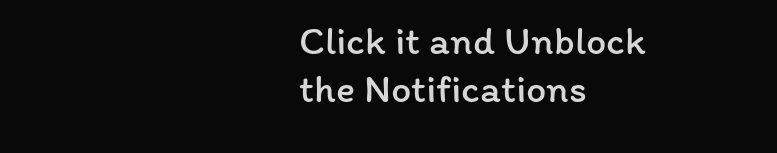Click it and Unblock the Notifications